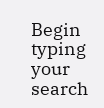Begin typing your search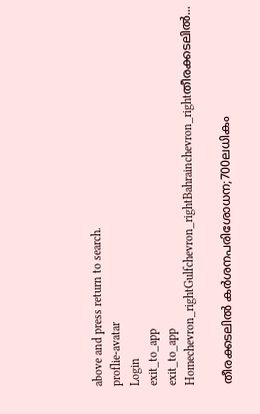above and press return to search.
proflie-avatar
Login
exit_to_app
exit_to_app
Homechevron_rightGulfchevron_rightBahrainchevron_rightതീരക്കടലിൽ...

തീരക്കടലിൽ കർശനപരിശോധന;700ലധികം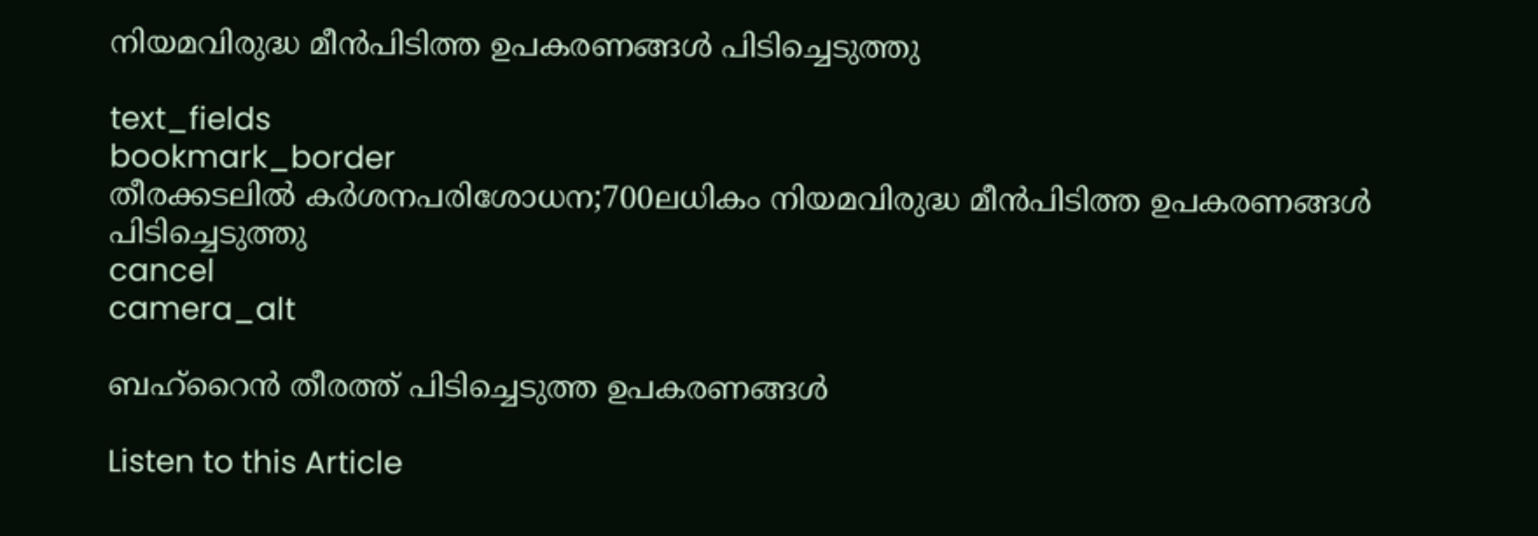നിയമവിരുദ്ധ മീൻപിടിത്ത ഉപകരണങ്ങൾ പിടിച്ചെടുത്തു

text_fields
bookmark_border
തീരക്കടലിൽ കർശനപരിശോധന;700ലധികം നിയമവിരുദ്ധ മീൻപിടിത്ത ഉപകരണങ്ങൾ പിടിച്ചെടുത്തു
cancel
camera_alt

ബഹ്റൈൻ തീരത്ത് പിടിച്ചെടുത്ത ഉപകരണങ്ങൾ

Listen to this Article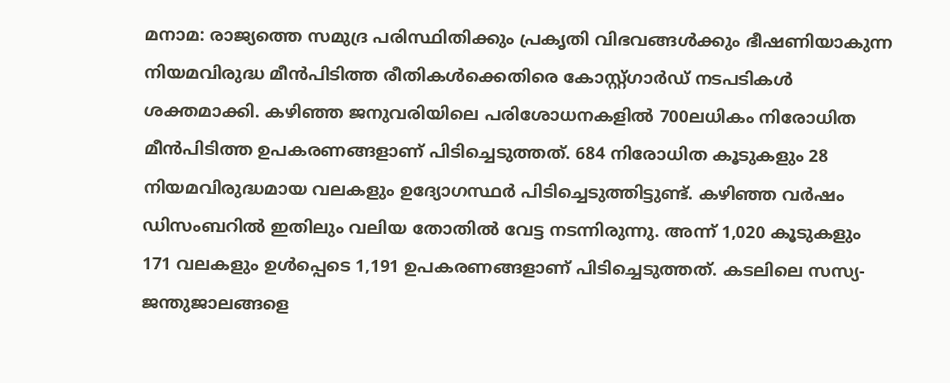മനാമ: രാജ്യത്തെ സമുദ്ര പരിസ്ഥിതിക്കും പ്രകൃതി വിഭവങ്ങൾക്കും ഭീഷണിയാകുന്ന നിയമവിരുദ്ധ മീൻപിടിത്ത രീതികൾക്കെതിരെ കോസ്റ്റ്ഗാർഡ് നടപടികൾ ശക്തമാക്കി. കഴിഞ്ഞ ജനുവരിയിലെ പരിശോധനകളിൽ 700ലധികം നിരോധിത മീൻപിടിത്ത ഉപകരണങ്ങളാണ് പിടിച്ചെടുത്തത്. 684 നിരോധിത കൂടുകളും 28 നിയമവിരുദ്ധമായ വലകളും ഉദ്യോഗസ്ഥർ പിടിച്ചെടുത്തിട്ടുണ്ട്. കഴിഞ്ഞ വർഷം ഡിസംബറിൽ ഇതിലും വലിയ തോതിൽ വേട്ട നടന്നിരുന്നു. അന്ന് 1,020 കൂടുകളും 171 വലകളും ഉൾപ്പെടെ 1,191 ഉപകരണങ്ങളാണ് പിടിച്ചെടുത്തത്. കടലിലെ സസ്യ-ജന്തുജാലങ്ങളെ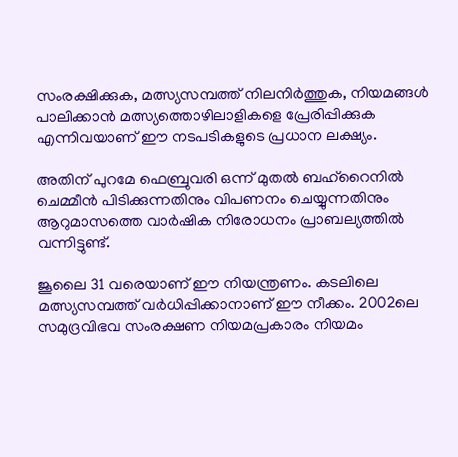സംരക്ഷിക്കുക, മത്സ്യസമ്പത്ത് നിലനിർത്തുക, നിയമങ്ങൾ പാലിക്കാൻ മത്സ്യത്തൊഴിലാളികളെ പ്രേരിപ്പിക്കുക എന്നിവയാണ് ഈ നടപടികളുടെ പ്രധാന ലക്ഷ്യം.

അതിന് പുറമേ ഫെബ്രുവരി ഒന്ന് മുതൽ ബഹ്‌റൈനിൽ ചെമ്മീൻ പിടിക്കുന്നതിനും വിപണനം ചെയ്യുന്നതിനും ആറുമാസത്തെ വാർഷിക നിരോധനം പ്രാബല്യത്തിൽ വന്നിട്ടുണ്ട്.

ജൂലൈ 31 വരെയാണ് ഈ നിയന്ത്രണം. കടലിലെ മത്സ്യസമ്പത്ത് വർധിപ്പിക്കാനാണ് ഈ നീക്കം. 2002ലെ സമുദ്രവിഭവ സംരക്ഷണ നിയമപ്രകാരം നിയമം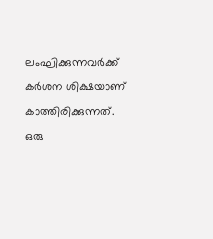ലംഘിക്കുന്നവർക്ക് കർശന ശിക്ഷയാണ് കാത്തിരിക്കുന്നത്. ഒരു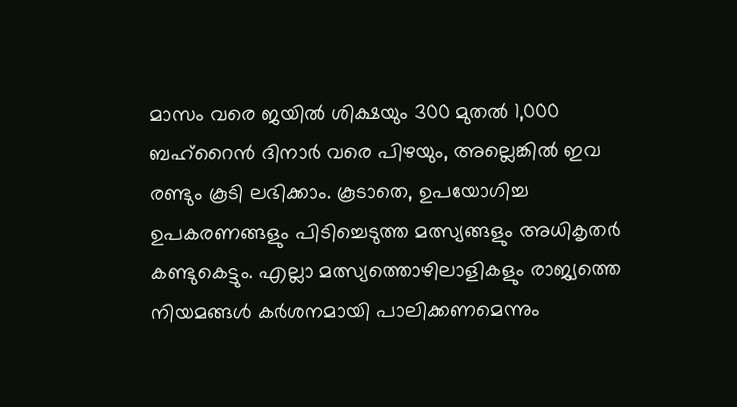മാസം വരെ ജയിൽ ശിക്ഷയും 300 മുതൽ 1,000 ബഹ്‌റൈൻ ദിനാർ വരെ പിഴയും, അല്ലെങ്കിൽ ഇവ രണ്ടും കൂടി ലഭിക്കാം. കൂടാതെ, ഉപയോഗിച്ച ഉപകരണങ്ങളും പിടിച്ചെടുത്ത മത്സ്യങ്ങളും അധികൃതർ കണ്ടുകെട്ടും. എല്ലാ മത്സ്യത്തൊഴിലാളികളും രാജ്യത്തെ നിയമങ്ങൾ കർശനമായി പാലിക്കണമെന്നും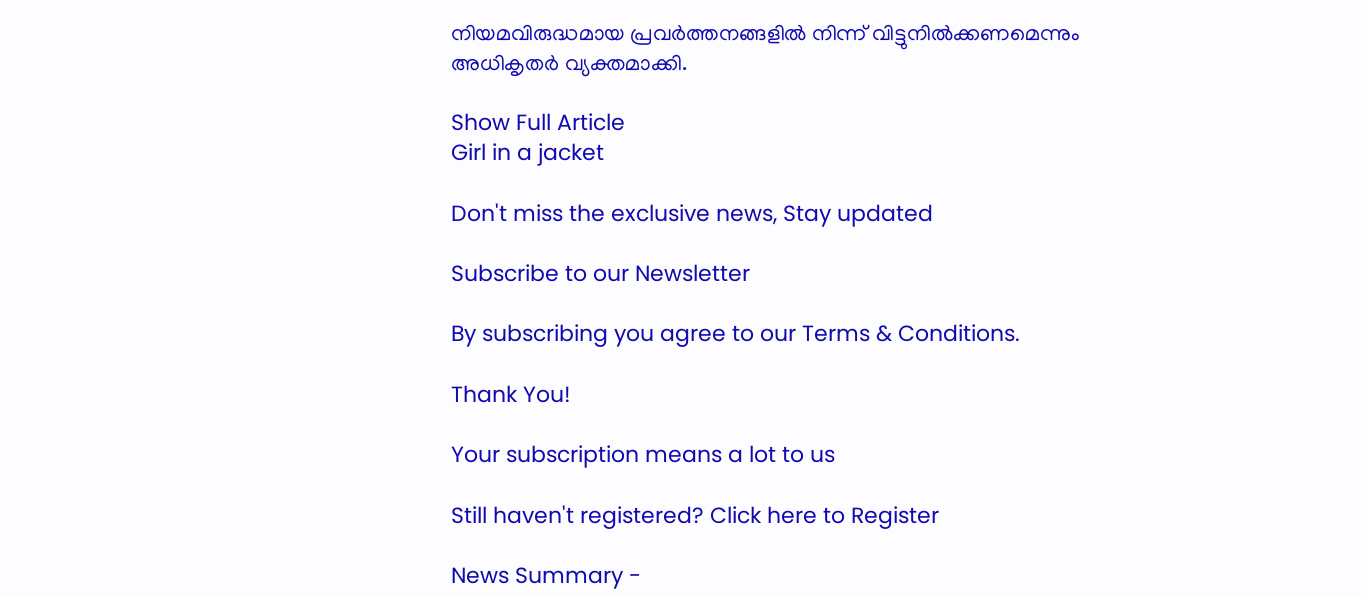നിയമവിരുദ്ധമായ പ്രവർത്തനങ്ങളിൽ നിന്ന് വിട്ടുനിൽക്കണമെന്നും അധികൃതർ വ്യക്തമാക്കി.

Show Full Article
Girl in a jacket

Don't miss the exclusive news, Stay updated

Subscribe to our Newsletter

By subscribing you agree to our Terms & Conditions.

Thank You!

Your subscription means a lot to us

Still haven't registered? Click here to Register

News Summary -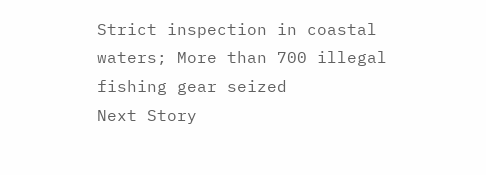Strict inspection in coastal waters; More than 700 illegal fishing gear seized
Next Story